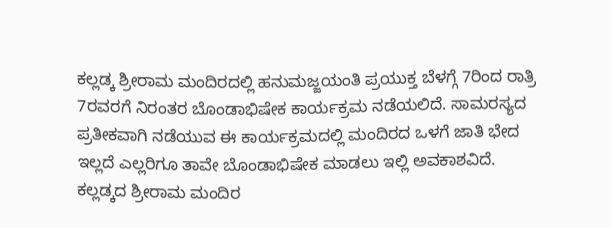ಕಲ್ಲಡ್ಕ ಶ್ರೀರಾಮ ಮಂದಿರದಲ್ಲಿ ಹನುಮಜ್ಜಯಂತಿ ಪ್ರಯುಕ್ತ ಬೆಳಗ್ಗೆ 7ರಿಂದ ರಾತ್ರಿ 7ರವರಗೆ ನಿರಂತರ ಬೊಂಡಾಭಿಷೇಕ ಕಾರ್ಯಕ್ರಮ ನಡೆಯಲಿದೆ. ಸಾಮರಸ್ಯದ ಪ್ರತೀಕವಾಗಿ ನಡೆಯುವ ಈ ಕಾರ್ಯಕ್ರಮದಲ್ಲಿ ಮಂದಿರದ ಒಳಗೆ ಜಾತಿ ಭೇದ ಇಲ್ಲದೆ ಎಲ್ಲರಿಗೂ ತಾವೇ ಬೊಂಡಾಭಿಷೇಕ ಮಾಡಲು ಇಲ್ಲಿ ಅವಕಾಶವಿದೆ.
ಕಲ್ಲಡ್ಕದ ಶ್ರೀರಾಮ ಮಂದಿರ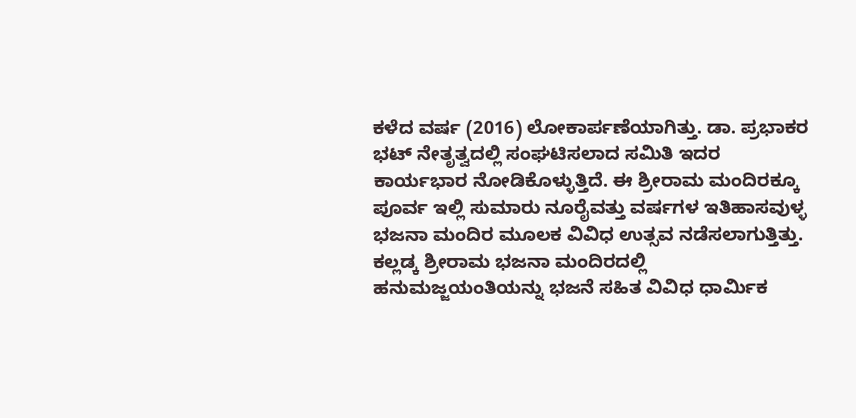ಕಳೆದ ವರ್ಷ (2016) ಲೋಕಾರ್ಪಣೆಯಾಗಿತ್ತು. ಡಾ. ಪ್ರಭಾಕರ ಭಟ್ ನೇತೃತ್ವದಲ್ಲಿ ಸಂಘಟಿಸಲಾದ ಸಮಿತಿ ಇದರ ಕಾರ್ಯಭಾರ ನೋಡಿಕೊಳ್ಳುತ್ತಿದೆ. ಈ ಶ್ರೀರಾಮ ಮಂದಿರಕ್ಕೂ ಪೂರ್ವ ಇಲ್ಲಿ ಸುಮಾರು ನೂರೈವತ್ತು ವರ್ಷಗಳ ಇತಿಹಾಸವುಳ್ಳ ಭಜನಾ ಮಂದಿರ ಮೂಲಕ ವಿವಿಧ ಉತ್ಸವ ನಡೆಸಲಾಗುತ್ತಿತ್ತು. ಕಲ್ಲಡ್ಕ ಶ್ರೀರಾಮ ಭಜನಾ ಮಂದಿರದಲ್ಲಿ ಹನುಮಜ್ಜಯಂತಿಯನ್ನು ಭಜನೆ ಸಹಿತ ವಿವಿಧ ಧಾರ್ಮಿಕ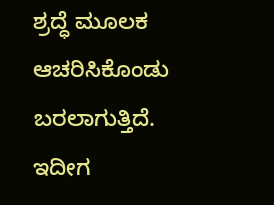ಶ್ರದ್ಧೆ ಮೂಲಕ ಆಚರಿಸಿಕೊಂಡು ಬರಲಾಗುತ್ತಿದೆ. ಇದೀಗ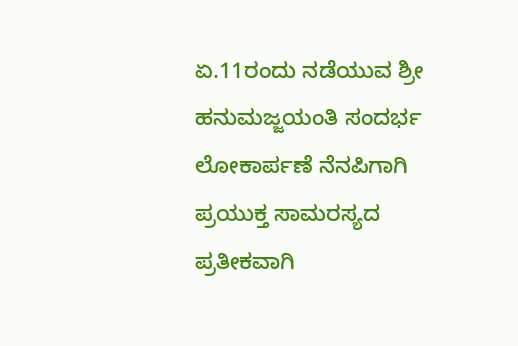ಏ.11ರಂದು ನಡೆಯುವ ಶ್ರೀ ಹನುಮಜ್ಜಯಂತಿ ಸಂದರ್ಭ ಲೋಕಾರ್ಪಣೆ ನೆನಪಿಗಾಗಿ ಪ್ರಯುಕ್ತ ಸಾಮರಸ್ಯದ ಪ್ರತೀಕವಾಗಿ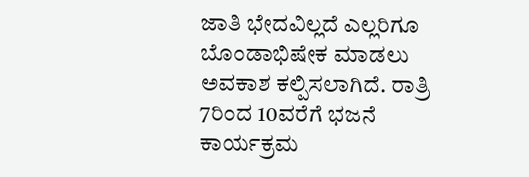ಜಾತಿ ಭೇದವಿಲ್ಲದೆ ಎಲ್ಲರಿಗೂ ಬೊಂಡಾಭಿಷೇಕ ಮಾಡಲು ಅವಕಾಶ ಕಲ್ಪಿಸಲಾಗಿದೆ. ರಾತ್ರಿ 7ರಿಂದ 10ವರೆಗೆ ಭಜನೆ ಕಾರ್ಯಕ್ರಮ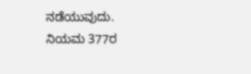ನಡೆಯುವುದು.
ನಿಯಮ 377ರ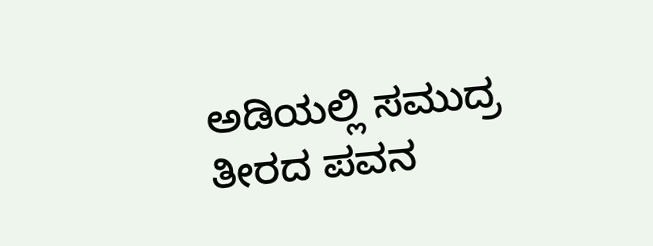ಅಡಿಯಲ್ಲಿ ಸಮುದ್ರ ತೀರದ ಪವನ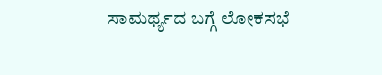ಸಾಮರ್ಥ್ಯದ ಬಗ್ಗೆ ಲೋಕಸಭೆ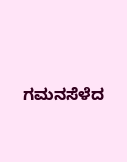ಗಮನಸೆಳೆದ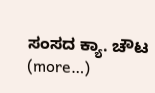ಸಂಸದ ಕ್ಯಾ. ಚೌಟ (more…)